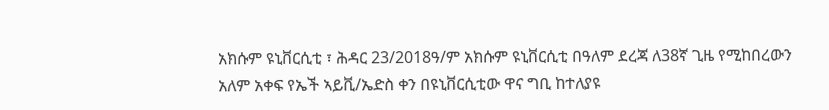አክሱም ዩኒቨርሲቲ ፣ ሕዳር 23/2018ዓ/ም አክሱም ዩኒቨርሲቲ በዓለም ደረጃ ለ38ኛ ጊዜ የሚከበረውን አለም አቀፍ የኤች ኣይቪ/ኤድስ ቀን በዩኒቨርሲቲው ዋና ግቢ ከተለያዩ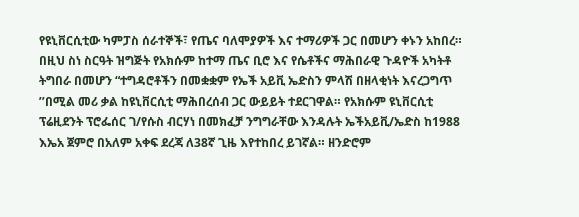የዩኒቨርሲቲው ካምፓስ ሰራተኞች፣ የጤና ባለሞያዎች እና ተማሪዎች ጋር በመሆን ቀኑን አከበረ። በዚህ ስነ ስርዓት ዝግጅት የአክሱም ከተማ ጤና ቢሮ እና የሴቶችና ማሕበራዊ ጉዳዮች አካትቶ ትግበራ በመሆን “ተግዳሮቶችን በመቋቋም የኤች አይቪ ኤድስን ምላሽ በዘላቂነት እናረጋግጥ ’’በሚል መሪ ቃል ከዩኒቨርሲቲ ማሕበረሰብ ጋር ውይይት ተደርገዋል። የአክሱም ዩኒቨርሲቲ ፕሬዚደንት ፕሮፌሰር ገ/የሱስ ብርሃነ በመክፈቻ ንግግራቸው እንዳሉት ኤችአይቪ/ኤድስ ከ1988 እኤአ ጀምሮ በአለም አቀፍ ደረጃ ለ38ኛ ጊዜ እየተከበረ ይገኛል። ዘንድሮም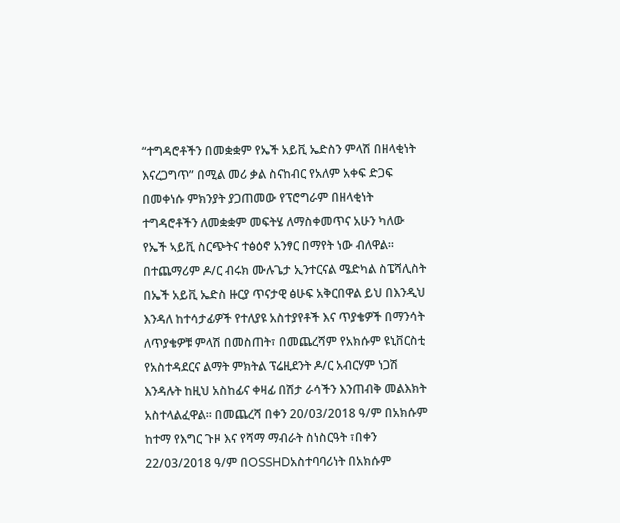“ተግዳሮቶችን በመቋቋም የኤች አይቪ ኤድስን ምላሽ በዘላቂነት እናረጋግጥ” በሚል መሪ ቃል ስናከብር የአለም አቀፍ ድጋፍ በመቀነሱ ምክንያት ያጋጠመው የፕሮግራም በዘላቂነት ተግዳሮቶችን ለመቋቋም መፍትሄ ለማስቀመጥና አሁን ካለው የኤች ኣይቪ ስርጭትና ተፅዕኖ አንፃር በማየት ነው ብለዋል። በተጨማሪም ዶ/ር ብሩክ ሙሉጌታ ኢንተርናል ሜድካል ስፔሻሊስት በኤች አይቪ ኤድስ ዙርያ ጥናታዊ ፅሁፍ አቅርበዋል ይህ በእንዲህ እንዳለ ከተሳታፊዎች የተለያዩ አስተያየቶች እና ጥያቄዎች በማንሳት ለጥያቄዎቹ ምላሽ በመስጠት፣ በመጨረሻም የአክሱም ዩኒቨርስቲ የአስተዳደርና ልማት ምክትል ፕሬዚደንት ዶ/ር አብርሃም ነጋሽ እንዳሉት ከዚህ አስከፊና ቀዛፊ በሽታ ራሳችን እንጠብቅ መልእክት አስተላልፈዋል። በመጨረሻ በቀን 20/03/2018 ዓ/ም በአክሱም ከተማ የእግር ጉዞ እና የሻማ ማብራት ስነስርዓት ፣በቀን 22/03/2018 ዓ/ም በOSSHDአስተባባሪነት በአክሱም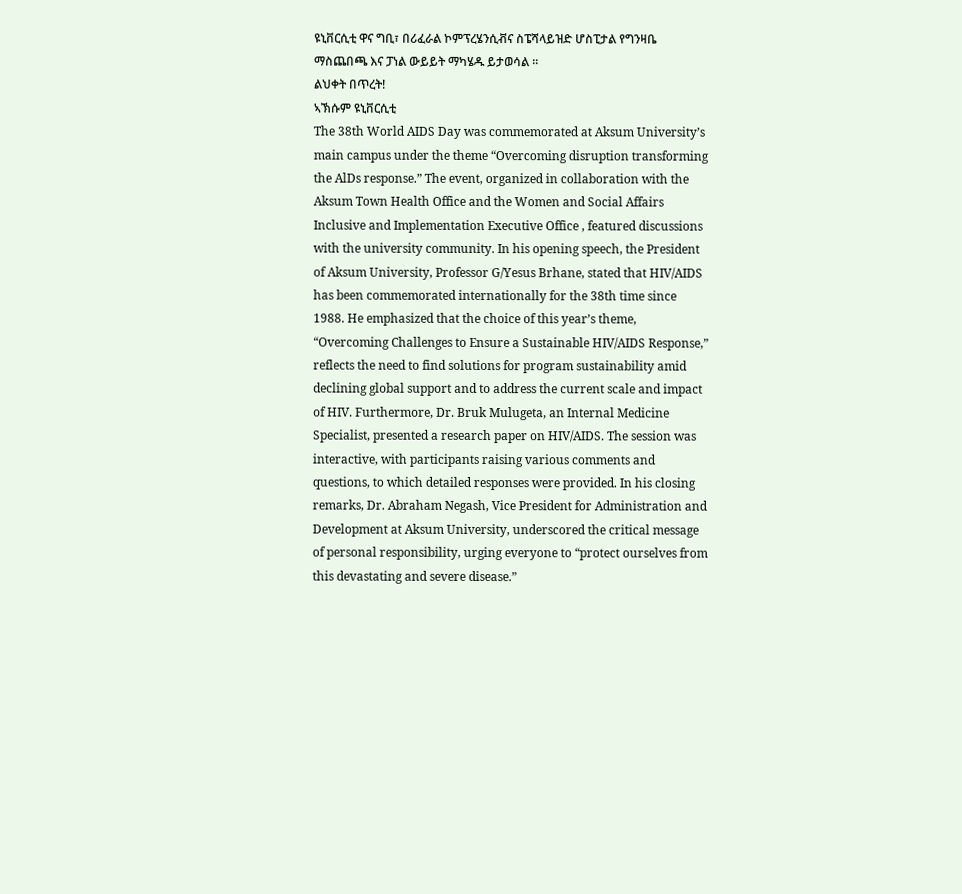ዩኒቨርሲቲ ዋና ግቢ፣ በሪፈራል ኮምፕረሄንሲቭና ስፔሻላይዝድ ሆስፒታል የግንዛቤ ማስጨበጫ እና ፓነል ውይይት ማካሄዱ ይታወሳል ።
ልህቀት በጥረት!
ኣኽሱም ዩኒቨርሲቲ
The 38th World AIDS Day was commemorated at Aksum University’s main campus under the theme “Overcoming disruption transforming the AlDs response.” The event, organized in collaboration with the Aksum Town Health Office and the Women and Social Affairs Inclusive and Implementation Executive Office , featured discussions with the university community. In his opening speech, the President of Aksum University, Professor G/Yesus Brhane, stated that HIV/AIDS has been commemorated internationally for the 38th time since 1988. He emphasized that the choice of this year’s theme, “Overcoming Challenges to Ensure a Sustainable HIV/AIDS Response,” reflects the need to find solutions for program sustainability amid declining global support and to address the current scale and impact of HIV. Furthermore, Dr. Bruk Mulugeta, an Internal Medicine Specialist, presented a research paper on HIV/AIDS. The session was interactive, with participants raising various comments and questions, to which detailed responses were provided. In his closing remarks, Dr. Abraham Negash, Vice President for Administration and Development at Aksum University, underscored the critical message of personal responsibility, urging everyone to “protect ourselves from this devastating and severe disease.”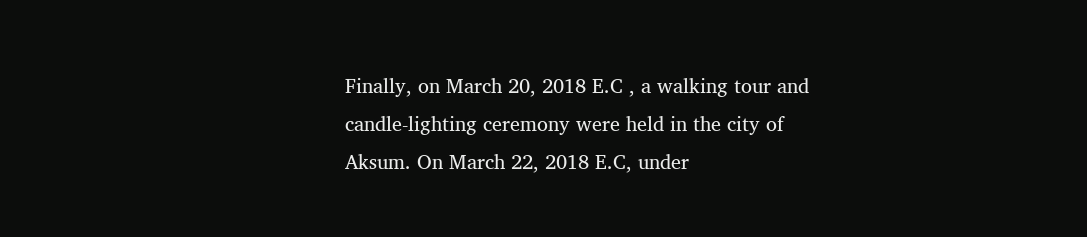Finally, on March 20, 2018 E.C , a walking tour and candle-lighting ceremony were held in the city of Aksum. On March 22, 2018 E.C, under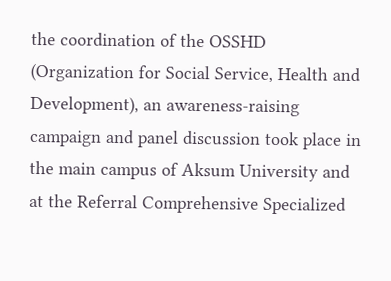the coordination of the OSSHD (Organization for Social Service, Health and Development), an awareness-raising campaign and panel discussion took place in the main campus of Aksum University and at the Referral Comprehensive Specialized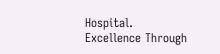Hospital.
Excellence Through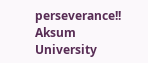perseverance!!
Aksum University